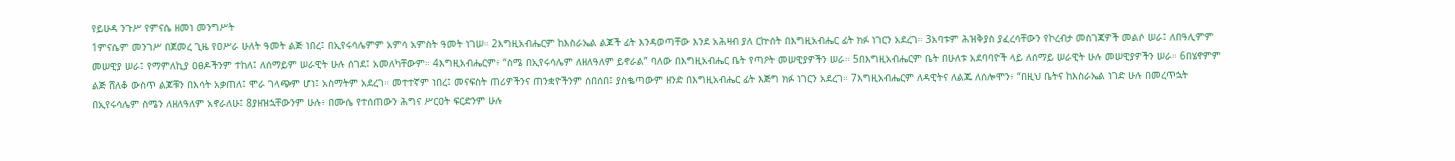የይሁዳ ንጉሥ የምናሴ ዘመነ መንግሥት
1ምናሴም መንገሥ በጀመረ ጊዜ የዐሥራ ሁለት ዓመት ልጅ ነበረ፤ በኢየሩሳሌምም አምሳ አምስት ዓመት ነገሠ። 2እግዚአብሔርም ከእስራኤል ልጆች ፊት እንዳወጣቸው እንደ አሕዛብ ያለ ርኵሰት በእግዚአብሔር ፊት ክፉ ነገርን አደረገ። 3አባቱም ሕዝቅያስ ያፈረሳቸውን የኮረብታ መስገጃዎች መልሶ ሠራ፤ ለበዓሊምም መሠዊያ ሠራ፤ የማምለኪያ ዐፀዶችንም ተከለ፤ ለሰማይም ሠራዊት ሁሉ ሰገደ፤ አመለካቸውም። 4እግዚአብሔርም፥ “ስሜ በኢየሩሳሌም ለዘለዓለም ይኖራል” ባለው በእግዚአብሔር ቤት የጣዖት መሠዊያዎችን ሠራ። 5በእግዚአብሔርም ቤት በሁለቱ አደባባዮች ላይ ለሰማይ ሠራዊት ሁሉ መሠዊያዎችን ሠራ። 6በሄኖምም ልጅ ሸለቆ ውስጥ ልጆቹን በእሳት አቃጠለ፤ ሞራ ገላጭም ሆነ፤ አስማትም አደረገ። መተተኛም ነበረ፤ መናፍስት ጠሪዎችንና ጠንቋዮችንም ሰበሰበ፤ ያስቈጣውም ዘንድ በእግዚአብሔር ፊት እጅግ ክፉ ነገርን አደረገ። 7እግዚአብሔርም ለዳዊትና ለልጁ ለሰሎሞን፥ “በዚህ ቤትና ከእስራኤል ነገድ ሁሉ በመረጥኋት በኢየሩሳሌም ስሜን ለዘለዓለም አኖራለሁ፤ 8ያዘዝኋቸውንም ሁሉ፥ በሙሴ የተሰጠውን ሕግና ሥርዐት ፍርድንም ሁሉ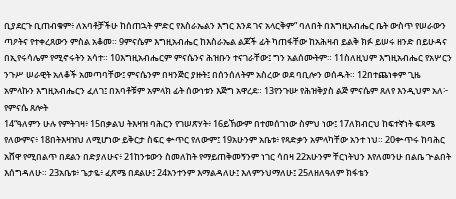ቢያደርጉ ቢጠብቁም፥ ለአባቶቻችሁ ከሰጠኋት ምድር የእስራኤልን እግር እንደ ገና አላርቅም” ባለበት በእግዚአብሔር ቤት ውስጥ የሠራውን ጣዖትና የተቀረጸውን ምስል አቆመ። 9ምናሴም እግዚአብሔር ከእስራኤል ልጆች ፊት ካጠፋቸው ከአሕዛብ ይልቅ ክፉ ይሠሩ ዘንድ በይሁዳና በኢየሩሳሌም የሚኖሩትን አሳተ። 10እግዚአብሔርም ምናሴንና ሕዝቡን ተናገራቸው፤ ግን አልሰሙትም። 11ስለዚህም እግዚአብሔር የአሦርን ንጉሥ ሠራዊት አለቆች አመጣባቸው፤ ምናሴንም በዛንጅር ያዙት፤ በሰንሰለትም አስረው ወደ ባቢሎን ወሰዱት። 12በተጨነቀም ጊዜ አምላኩን እግዚአብሔርን ፈለገ፤ በአባቶቹም አምላክ ፊት ሰውነቱን እጅግ አዋረደ። 13የንጉሡ የሕዝቅያስ ልጅ ምናሴም ጸለየ እንዲህም አለ፦
የምናሴ ጸሎት
14“ዓለምን ሁሉ የምትገዛ፥ 15በቃልህ ትእዛዝ ባሕርን የገሠጽሃት፥ 16ይኸውም በተመሰገነው ስምህ ነው፤ 17ለክብርህ ከፍተኛነት ፍጻሜ የለውምና፥ 18በትእዛዝህ ለሚሆነው ይቅርታ ስፍር ቍጥር የለውም፤ 19አሁንም አቤቱ፥ የጻድቃን አምላካቸው አንተ ነህ። 20ቍጥሩ ከባሕር አሸዋ የሚበልጥ በደልን በድያለሁና፥ 21ከንቱውን ስመለከት የማይጠቅመኝንም ነገር ሳበዛ 22አሁንም ቸርነትህን እየለመንሁ በልቤ ጕልበት እሰግዳለሁ። 23አቤቱ፥ ጌታዬ፥ ፈጽሜ በደልሁ፤ 24አንተንም እማልዳለሁ፤ እለምንህማለሁ፤ 25ለዘለዓለም ክፋቴን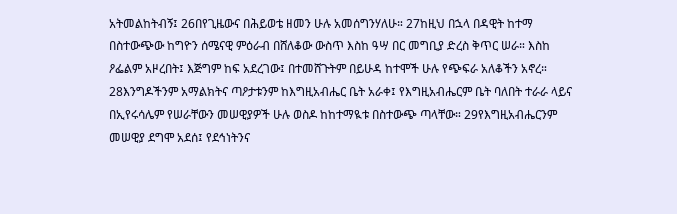አትመልከትብኝ፤ 26በየጊዜውና በሕይወቴ ዘመን ሁሉ አመሰግንሃለሁ። 27ከዚህ በኋላ በዳዊት ከተማ በስተውጭው ከግዮን ሰሜናዊ ምዕራብ በሸለቆው ውስጥ እስከ ዓሣ በር መግቢያ ድረስ ቅጥር ሠራ። እስከ ዖፌልም አዞረበት፤ እጅግም ከፍ አደረገው፤ በተመሸጉትም በይሁዳ ከተሞች ሁሉ የጭፍራ አለቆችን አኖረ። 28እንግዶችንም አማልክትና ጣዖታቱንም ከእግዚአብሔር ቤት አራቀ፤ የእግዚአብሔርም ቤት ባለበት ተራራ ላይና በኢየሩሳሌም የሠራቸውን መሠዊያዎች ሁሉ ወስዶ ከከተማዪቱ በስተውጭ ጣላቸው። 29የእግዚአብሔርንም መሠዊያ ደግሞ አደሰ፤ የደኅነትንና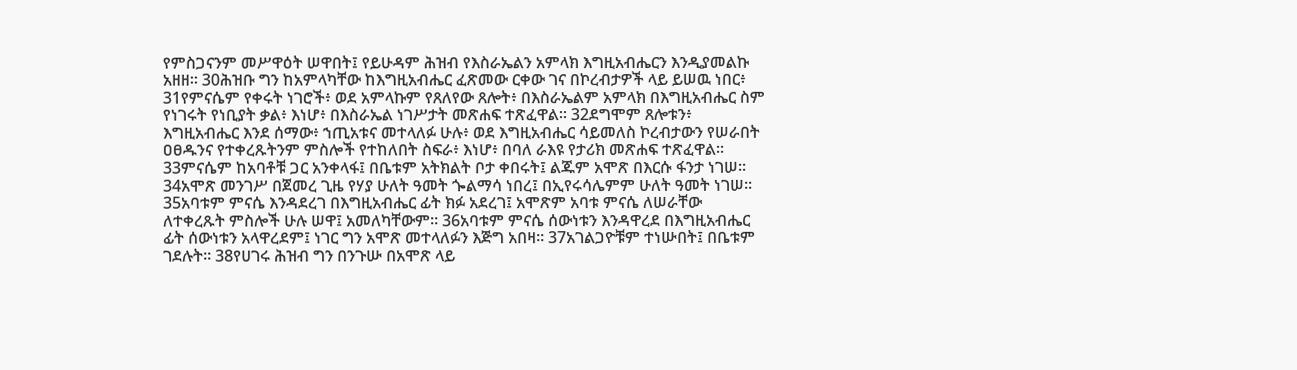የምስጋናንም መሥዋዕት ሠዋበት፤ የይሁዳም ሕዝብ የእስራኤልን አምላክ እግዚአብሔርን እንዲያመልኩ አዘዘ። 30ሕዝቡ ግን ከአምላካቸው ከእግዚአብሔር ፈጽመው ርቀው ገና በኮረብታዎች ላይ ይሠዉ ነበር፥ 31የምናሴም የቀሩት ነገሮች፥ ወደ አምላኩም የጸለየው ጸሎት፥ በእስራኤልም አምላክ በእግዚአብሔር ስም የነገሩት የነቢያት ቃል፥ እነሆ፥ በእስራኤል ነገሥታት መጽሐፍ ተጽፈዋል። 32ደግሞም ጸሎቱን፥ እግዚአብሔር እንደ ሰማው፥ ኀጢአቱና መተላለፉ ሁሉ፥ ወደ እግዚአብሔር ሳይመለስ ኮረብታውን የሠራበት ዐፀዱንና የተቀረጹትንም ምስሎች የተከለበት ስፍራ፥ እነሆ፥ በባለ ራእዩ የታሪክ መጽሐፍ ተጽፈዋል። 33ምናሴም ከአባቶቹ ጋር አንቀላፋ፤ በቤቱም አትክልት ቦታ ቀበሩት፤ ልጁም አሞጽ በእርሱ ፋንታ ነገሠ። 34አሞጽ መንገሥ በጀመረ ጊዜ የሃያ ሁለት ዓመት ጐልማሳ ነበረ፤ በኢየሩሳሌምም ሁለት ዓመት ነገሠ። 35አባቱም ምናሴ እንዳደረገ በእግዚአብሔር ፊት ክፉ አደረገ፤ አሞጽም አባቱ ምናሴ ለሠራቸው ለተቀረጹት ምስሎች ሁሉ ሠዋ፤ አመለካቸውም። 36አባቱም ምናሴ ሰውነቱን እንዳዋረደ በእግዚአብሔር ፊት ሰውነቱን አላዋረደም፤ ነገር ግን አሞጽ መተላለፉን እጅግ አበዛ። 37አገልጋዮቹም ተነሡበት፤ በቤቱም ገደሉት። 38የሀገሩ ሕዝብ ግን በንጉሡ በአሞጽ ላይ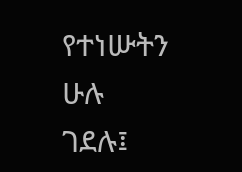የተነሡትን ሁሉ ገደሉ፤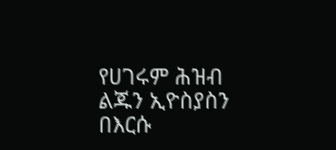የሀገሩም ሕዝብ ልጁን ኢዮስያስን በእርሱ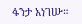ፋንታ አነገሡ።